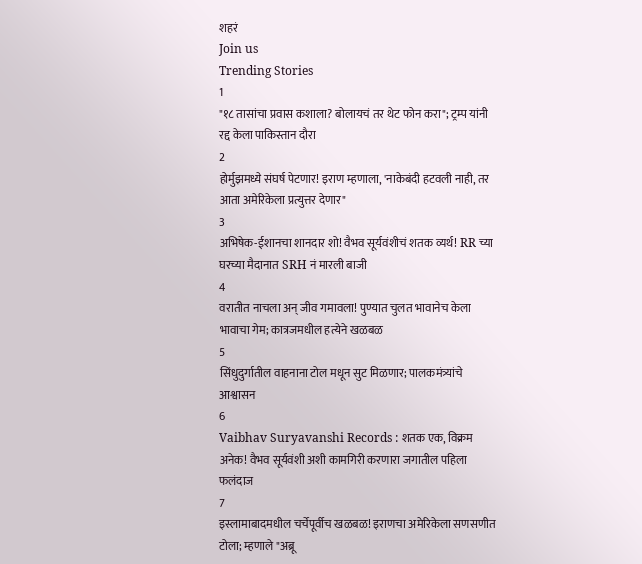शहरं
Join us
Trending Stories
1
"१८ तासांचा प्रवास कशाला? बोलायचं तर थेट फोन करा"; ट्रम्प यांनी रद्द केला पाकिस्तान दौरा
2
होर्मुझमध्ये संघर्ष पेटणार! इराण म्हणाला, 'नाकेबंदी हटवली नाही, तर आता अमेरिकेला प्रत्युत्तर देणार"
3
अभिषेक-ईशानचा शानदार शो! वैभव सूर्यवंशीचं शतक व्यर्थ! RR च्या घरच्या मैदानात SRH नं मारली बाजी
4
वरातीत नाचला अन् जीव गमावला! पुण्यात चुलत भावानेच केला भावाचा गेम; कात्रजमधील हत्येने खळबळ
5
सिंधुदुर्गातील वाहनाना टोल मधून सुट मिळणार; पालकमंत्र्यांचे आश्वासन
6
Vaibhav Suryavanshi Records : शतक एक, विक्रम अनेक! वैभव सूर्यवंशी अशी कामगिरी करणारा जगातील पहिला फलंदाज
7
इस्लामाबादमधील चर्चेपूर्वीच खळबळ! इराणचा अमेरिकेला सणसणीत टोला; म्हणाले "अब्रू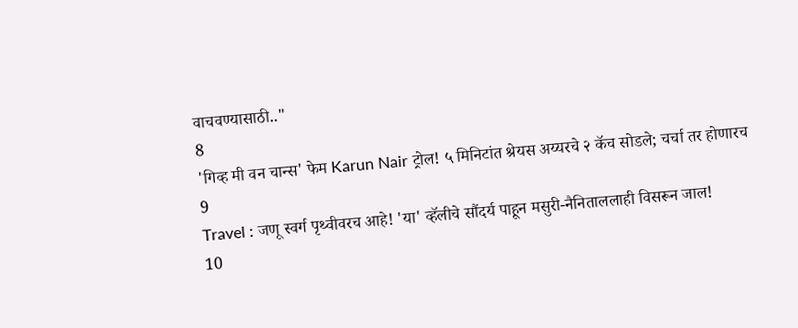वाचवण्यासाठी.."
8
'गिव्ह मी वन चान्स' फेम Karun Nair ट्रोल! ५ मिनिटांत श्रेयस अय्यरचे २ कॅच सोडले; चर्चा तर होणारच
9
Travel : जणू स्वर्ग पृथ्वीवरच आहे! 'या' व्हॅलीचे सौंदर्य पाहून मसुरी-नैनिताललाही विसरून जाल!
10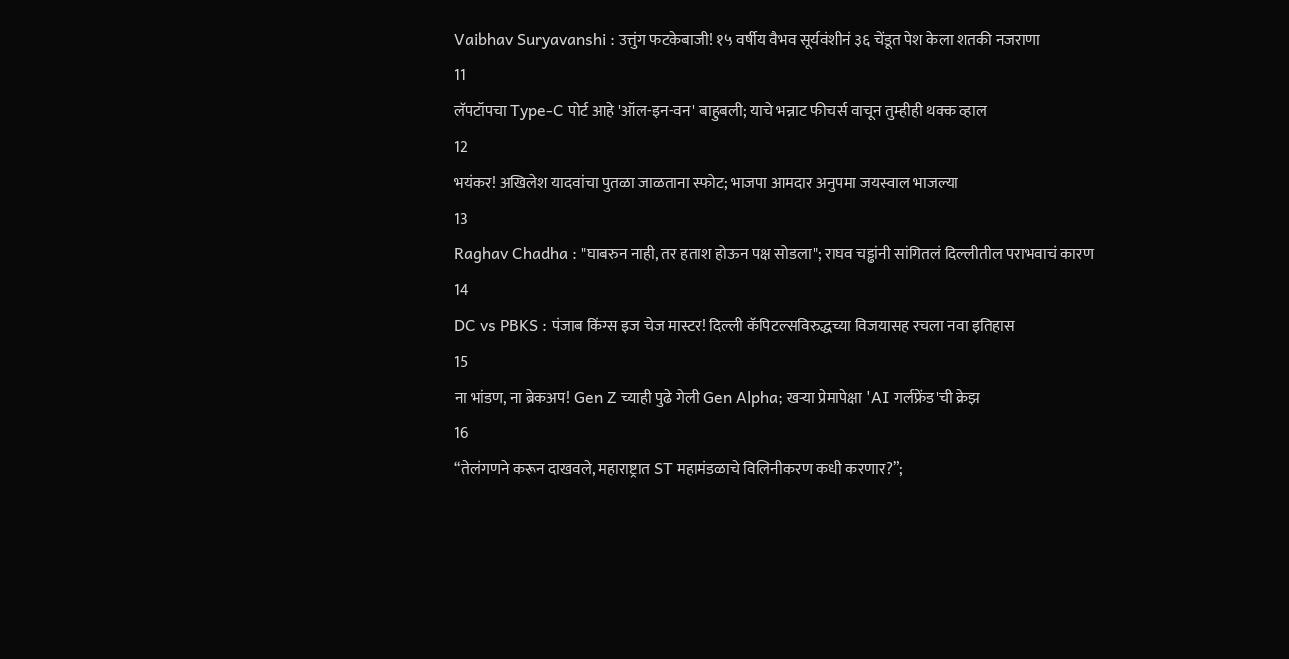Vaibhav Suryavanshi : उत्तुंग फटकेबाजी! १५ वर्षीय वैभव सूर्यवंशीनं ३६ चेंडूत पेश केला शतकी नजराणा
11
लॅपटॉपचा Type-C पोर्ट आहे 'ऑल-इन-वन' बाहुबली; याचे भन्नाट फीचर्स वाचून तुम्हीही थक्क व्हाल
12
भयंकर! अखिलेश यादवांचा पुतळा जाळताना स्फोट; भाजपा आमदार अनुपमा जयस्वाल भाजल्या
13
Raghav Chadha : "घाबरुन नाही, तर हताश होऊन पक्ष सोडला"; राघव चड्ढांनी सांगितलं दिल्लीतील पराभवाचं कारण
14
DC vs PBKS : पंजाब किंग्स इज चेज मास्टर! दिल्ली कॅपिटल्सविरुद्धच्या विजयासह रचला नवा इतिहास
15
ना भांडण, ना ब्रेकअप! Gen Z च्याही पुढे गेली Gen Alpha; खऱ्या प्रेमापेक्षा 'AI गर्लफ्रेंड'ची क्रेझ
16
“तेलंगणने करून दाखवले, महाराष्ट्रात ST महामंडळाचे विलिनीकरण कधी करणार?”;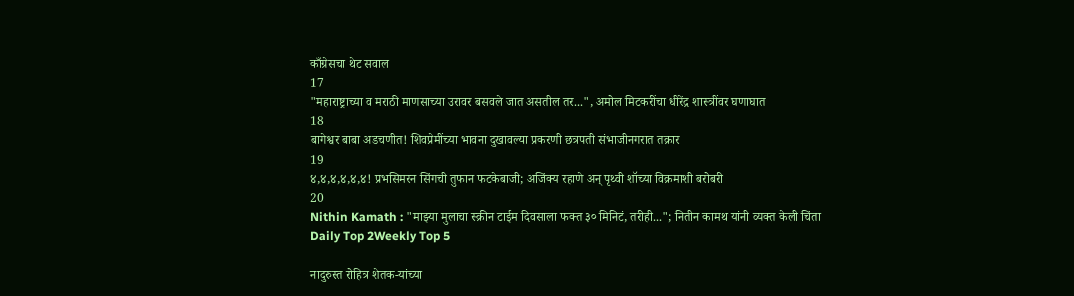काँग्रेसचा थेट सवाल
17
"महाराष्ट्राच्या व मराठी माणसाच्या उरावर बसवले जात असतील तर...", अमोल मिटकरींचा धीरेंद्र शास्त्रींवर घणाघात
18
बागेश्वर बाबा अडचणीत! शिवप्रेमींच्या भावना दुखावल्या प्रकरणी छत्रपती संभाजीनगरात तक्रार
19
४,४,४,४,४,४! प्रभसिमरन सिंगची तुफान फटकेबाजी; अजिंक्य रहाणे अन् पृथ्वी शॉच्या विक्रमाशी बरोबरी
20
Nithin Kamath : "माझ्या मुलाचा स्क्रीन टाईम दिवसाला फक्त ३० मिनिटं, तरीही..."; नितीन कामथ यांनी व्यक्त केली चिंता
Daily Top 2Weekly Top 5

नादुरुस्त रोहित्र शेतक-यांच्या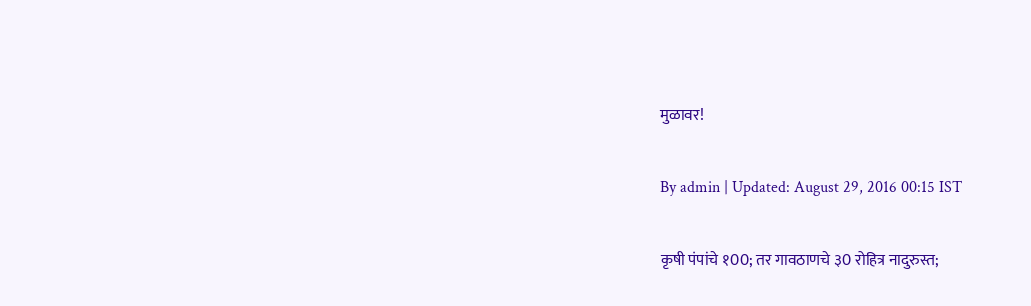मुळावर!

By admin | Updated: August 29, 2016 00:15 IST

कृषी पंपांचे १00; तर गावठाणचे ३0 रोहित्र नादुरुस्त;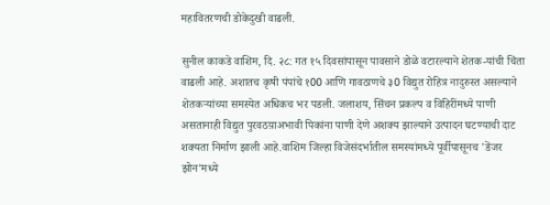महावितरणची डोकेदुखी वाढली.

सुनील काकडे वाशिम, दि. २८: गत १५ दिवसांपासून पावसाने डोळे वटारल्याने शेतक-यांची चिंता वाढली आहे. अशातच कृषी पंपांचे १00 आणि गावठाणचे ३0 विद्युत रोहित्र नादुरुस्त असल्याने शेतकर्‍यांच्या समस्येत अधिकच भर पडली. जलाशय, सिंचन प्रकल्प व विहिरींमध्ये पाणी असतानाही विद्युत पुरवठय़ाअभावी पिकांना पाणी देणे अशक्य झाल्याने उत्पादन घटण्याची दाट शक्यता निर्माण झाली आहे.वाशिम जिल्हा विजेसंदर्भातील समस्यांमध्ये पूर्वीपासूनच 'डेंजर झोन'मध्ये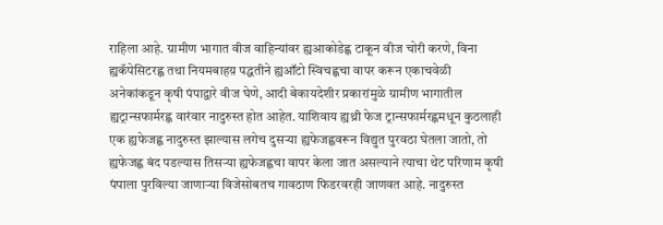राहिला आहे. ग्रामीण भागात वीज वाहिन्यांवर ह्यआकोडेह्ण टाकून वीज चोरी करणे, विना ह्यकॅपेसिटरह्ण तथा नियमबाहय़ पद्धतीने ह्यऑटो स्विचह्णचा वापर करून एकाचवेळी अनेकांकडून कृषी पंपाद्वारे वीज घेणे, आदी बेकायदेशीर प्रकारांमुळे ग्रामीण भागातील ह्यट्रान्सफार्मरह्ण वारंवार नादुरुस्त होत आहेत. याशिवाय ह्यथ्री फेज ट्रान्सफार्मरह्णमधून कुठलाही एक ह्यफेजह्ण नादुरुस्त झाल्यास लगेच दुसर्‍या ह्यफेजह्णवरून विद्युत पुरवठा घेतला जातो, तो ह्यफेजह्ण बंद पडल्यास तिसर्‍या ह्यफेजह्णचा वापर केला जात असल्याने त्याचा थेट परिणाम कृषी पंपाला पुरविल्या जाणार्‍या विजेसोबतच गावठाण फिडरवरही जाणवत आहे. नादुरुस्त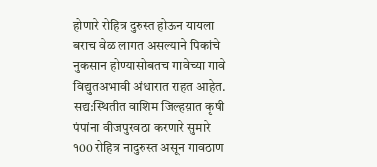होणारे रोहित्र दुरुस्त होऊन यायला बराच वेळ लागत असल्याने पिकांचे नुकसान होण्यासोबतच गावेच्या गावे विद्युतअभावी अंधारात राहत आहेत. सद्य:स्थितीत वाशिम जिल्हय़ात कृषी पंपांना वीजपुरवठा करणारे सुमारे १00 रोहित्र नादुरुस्त असून गावठाण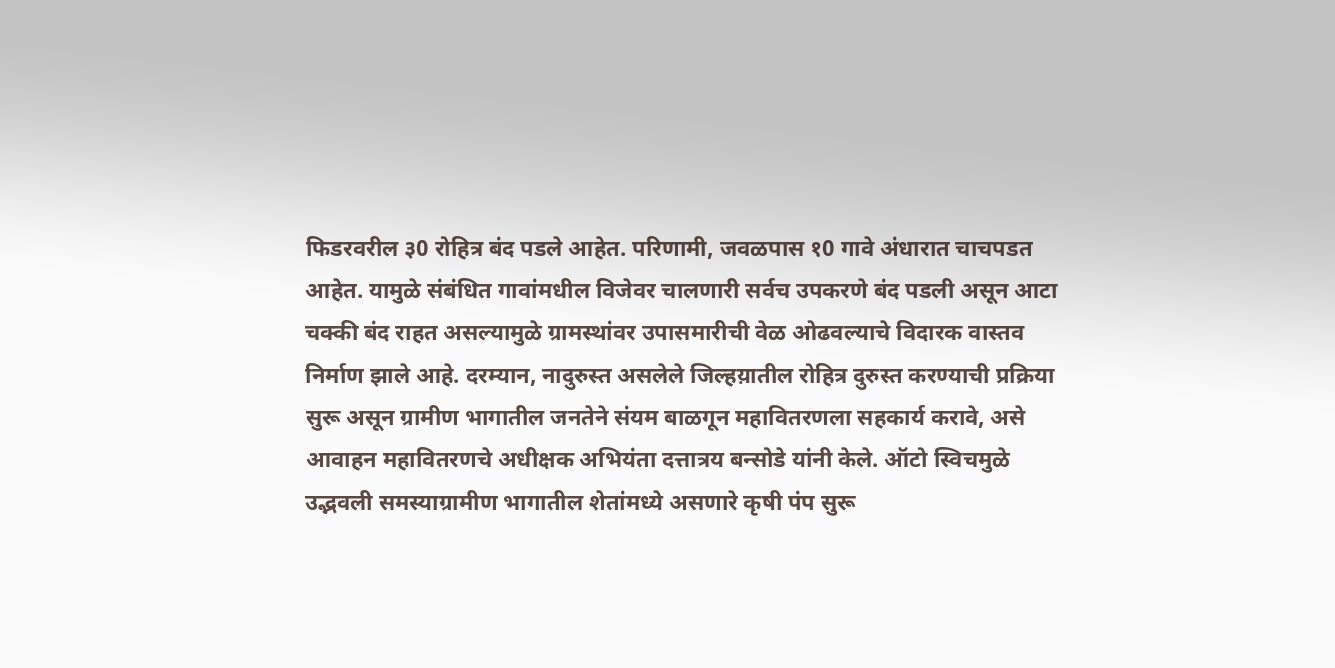फिडरवरील ३0 रोहित्र बंद पडले आहेत. परिणामी, जवळपास १0 गावे अंधारात चाचपडत आहेत. यामुळे संबंधित गावांमधील विजेवर चालणारी सर्वच उपकरणे बंद पडली असून आटा चक्की बंद राहत असल्यामुळे ग्रामस्थांवर उपासमारीची वेळ ओढवल्याचे विदारक वास्तव निर्माण झाले आहे. दरम्यान, नादुरुस्त असलेले जिल्हय़ातील रोहित्र दुरुस्त करण्याची प्रक्रिया सुरू असून ग्रामीण भागातील जनतेने संयम बाळगून महावितरणला सहकार्य करावे, असे आवाहन महावितरणचे अधीक्षक अभियंता दत्तात्रय बन्सोडे यांनी केले. ऑटो स्विचमुळे उद्भवली समस्याग्रामीण भागातील शेतांमध्ये असणारे कृषी पंप सुरू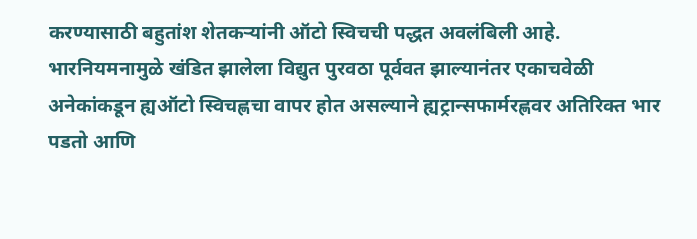करण्यासाठी बहुतांश शेतकर्‍यांनी ऑटो स्विचची पद्धत अवलंबिली आहे. भारनियमनामुळे खंडित झालेला विद्युत पुरवठा पूर्ववत झाल्यानंतर एकाचवेळी अनेकांकडून ह्यऑटो स्विचह्णचा वापर होत असल्याने ह्यट्रान्सफार्मरह्णवर अतिरिक्त भार पडतो आणि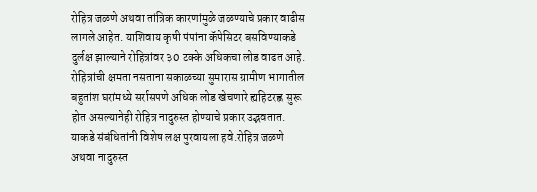रोहित्र जळणे अथवा तांत्रिक कारणांमुळे जळण्याचे प्रकार वाढीस लागले आहेत. याशिवाय कृषी पंपांना कॅपेसिटर बसविण्याकडे दुर्लक्ष झाल्याने रोहित्रांवर ३0 टक्के अधिकचा लोड वाढत आहे. रोहित्रांची क्षमता नसताना सकाळच्या सुमारास ग्रामीण भागातील बहुतांश घरांमध्ये सर्रासपणे अधिक लोड खेचणारे ह्यहिटरह्ण सुरू होत असल्यानेही रोहित्र नादुरुस्त होण्याचे प्रकार उद्भवतात. याकडे संबंधितांनी विशेष लक्ष पुरवायला हवे.रोहित्र जळणे अथवा नादुरुस्त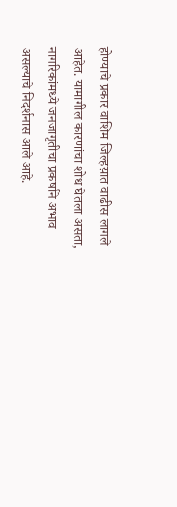होण्याचे प्रकार वाशिम जिल्हय़ात वाढीस लागले आहेत. यामागील कारणांचा शोध घेतला असता, नागरिकांमध्ये जनजागृतीचा प्रकर्षाने अभाव असल्याचे निदर्शनास आले आहे.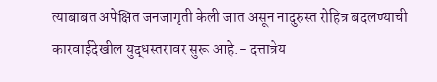त्याबाबत अपेक्षित जनजागृती केली जात असून नादुरुस्त रोहित्र बदलण्याची कारवाईदेखील युद्धस्तरावर सुरू आहे.- दत्तात्रेय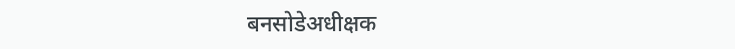बनसोडेअधीक्षक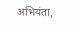अभियंता,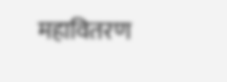महावितरण